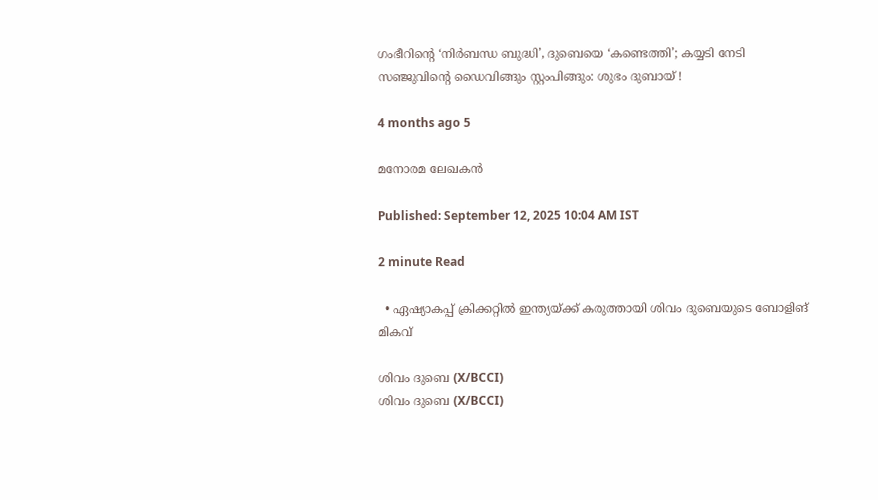ഗംഭീറിന്റെ ‘നിർബന്ധ ബുദ്ധി’, ദുബെയെ ‘കണ്ടെത്തി’; കയ്യടി നേടി സഞ്ജുവിന്റെ ഡൈവിങ്ങും സ്റ്റംപിങ്ങും: ശുഭം ദുബായ് !

4 months ago 5

മനോരമ ലേഖകൻ

Published: September 12, 2025 10:04 AM IST

2 minute Read

  • ഏഷ്യാകപ്പ് ക്രിക്കറ്റിൽ ഇന്ത്യയ്ക്ക് കരുത്തായി ശിവം ദുബെയുടെ ബോളിങ് മികവ്

ശിവം ദുബെ (X/BCCI)
ശിവം ദുബെ (X/BCCI)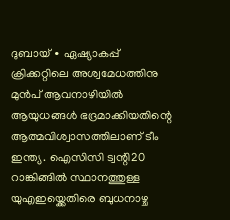ദുബായ് ∙ ഏഷ്യാകപ്പ് ക്രിക്കറ്റിലെ അശ്വമേധത്തിനു മുൻപ് ആവനാഴിയിൽ ആയുധങ്ങൾ ഭദ്രമാക്കിയതിന്റെ ആത്മവിശ്വാസത്തിലാണ് ടീം ഇന്ത്യ. ഐസിസി ട്വന്റി20 റാങ്കിങ്ങിൽ സ്ഥാനത്തുള്ള യുഎഇയ്ക്കെതിരെ ബുധനാഴ്ച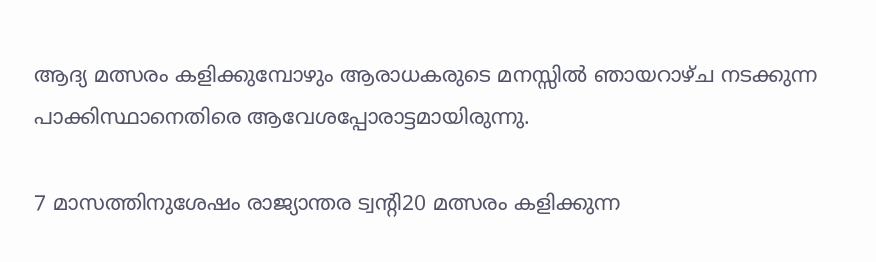ആദ്യ മത്സരം കളിക്കുമ്പോഴും ആരാധകരുടെ മനസ്സിൽ ഞായറാഴ്ച നടക്കുന്ന പാക്കിസ്ഥാനെതിരെ ആവേശപ്പോരാട്ടമായിരുന്നു.

7 മാസത്തിനുശേഷം രാജ്യാന്തര ട്വന്റി20 മത്സരം കളിക്കുന്ന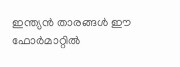ഇന്ത്യൻ താരങ്ങൾ ഈ ഫോർമാറ്റിൽ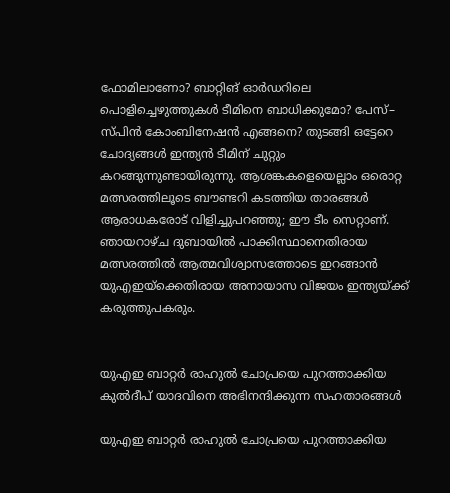ഫോമിലാണോ? ബാറ്റിങ് ഓർഡറിലെ പൊളിച്ചെഴുത്തുകൾ ടീമിനെ ബാധിക്കുമോ? പേസ്– സ്പിൻ കോംബിനേഷൻ എങ്ങനെ? തുടങ്ങി ഒട്ടേറെ ചോദ്യങ്ങൾ ഇന്ത്യൻ ടീമിന് ചുറ്റും കറങ്ങുന്നുണ്ടായിരുന്നു. ആശങ്കകളെയെല്ലാം ഒരൊറ്റ മത്സരത്തിലൂടെ ബൗണ്ടറി കടത്തിയ താരങ്ങൾ ആരാധകരോട് വിളിച്ചുപറഞ്ഞു; ഈ ടീം സെറ്റാണ്. ഞായറാഴ്ച ദുബായിൽ പാക്കിസ്ഥാനെതിരായ മത്സരത്തിൽ ആത്മവിശ്വാസത്തോടെ ഇറങ്ങാൻ യുഎഇയ്ക്കെതിരായ അനായാസ വിജയം ഇന്ത്യയ്ക്ക് കരുത്തുപകരും.


യുഎഇ ബാറ്റർ രാഹുൽ ചോപ്രയെ പുറത്താക്കിയ കുൽദീപ് യാദവിനെ അഭിനന്ദിക്കുന്ന സഹതാരങ്ങൾ

യുഎഇ ബാറ്റർ രാഹുൽ ചോപ്രയെ പുറത്താക്കിയ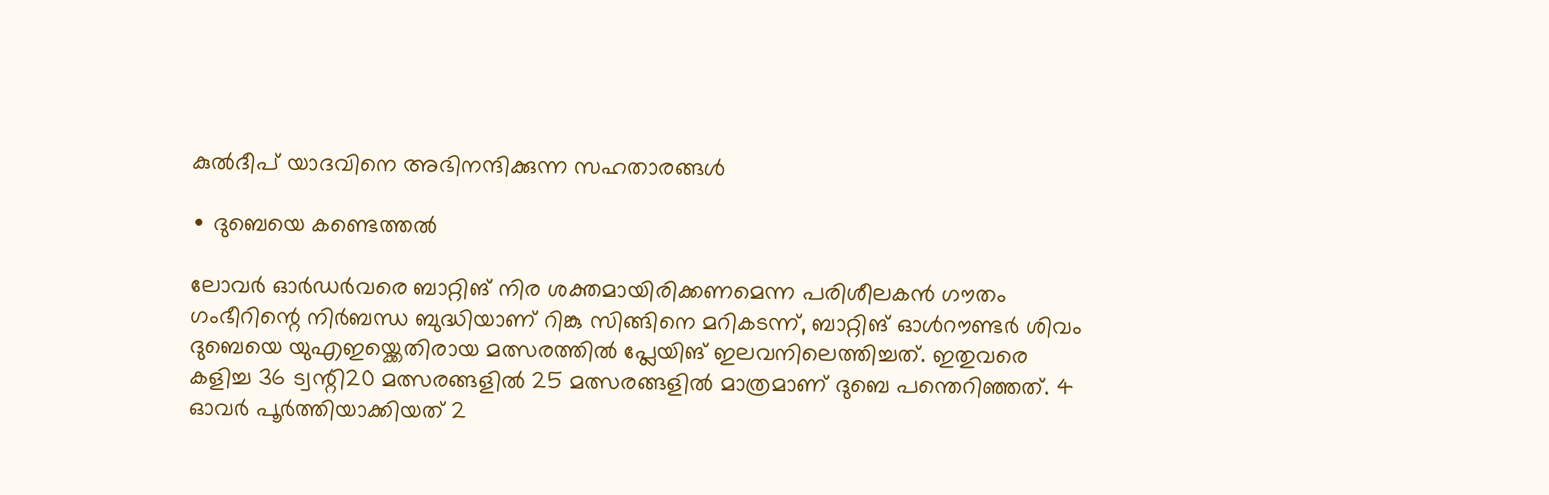കുൽദീപ് യാദവിനെ അഭിനന്ദിക്കുന്ന സഹതാരങ്ങൾ

∙ ദുബെയെ കണ്ടെത്തൽ

ലോവർ ഓർഡർവരെ ബാറ്റിങ് നിര ശക്തമായിരിക്കണമെന്ന പരിശീലകൻ ഗൗതം ഗംഭീറിന്റെ നിർബന്ധ ബുദ്ധിയാണ് റിങ്കു സിങ്ങിനെ മറികടന്ന്, ബാറ്റിങ് ഓൾറൗണ്ടർ ശിവം ദുബെയെ യുഎഇയ്ക്കെതിരായ മത്സരത്തിൽ പ്ലേയിങ് ഇലവനിലെത്തിച്ചത്. ഇതുവരെ കളിച്ച 36 ട്വന്റി20 മത്സരങ്ങളിൽ 25 മത്സരങ്ങളിൽ മാത്രമാണ് ദുബെ പന്തെറിഞ്ഞത്. 4 ഓവർ പൂർത്തിയാക്കിയത് 2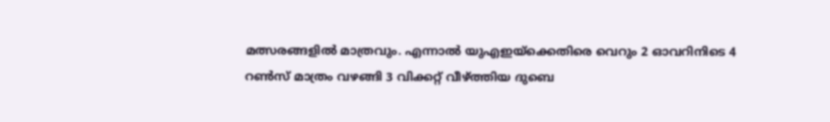മത്സരങ്ങളിൽ മാത്രവും. എന്നാൽ യുഎഇയ്ക്കെതിരെ വെറും 2 ഓവറിനിടെ 4 റൺസ് മാത്രം വഴങ്ങി 3 വിക്കറ്റ് വീഴ്ത്തിയ ദുബെ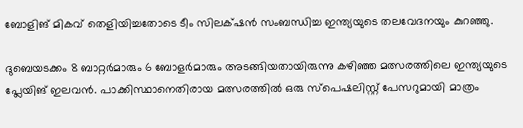ബോളിങ് മികവ് തെളിയിച്ചതോടെ ടീം സിലക്‌ഷൻ സംബന്ധിച്ച ഇന്ത്യയുടെ തലവേദനയും കുറഞ്ഞു.

ദുബെയടക്കം 8 ബാറ്റർമാരും 6 ബോളർമാരും അടങ്ങിയതായിരുന്നു കഴിഞ്ഞ മത്സരത്തിലെ ഇന്ത്യയുടെ പ്ലേയിങ് ഇലവൻ. പാക്കിസ്ഥാനെതിരായ മത്സരത്തിൽ ഒരു സ്പെഷലിസ്റ്റ് പേസറുമായി മാത്രം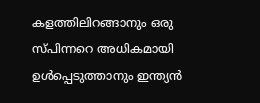കളത്തിലിറങ്ങാനും ഒരു സ്പിന്നറെ അധികമായി ഉൾപ്പെടുത്താനും ഇന്ത്യൻ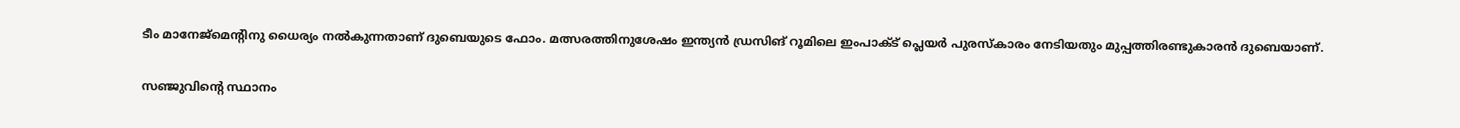ടീം മാനേജ്മെന്റിനു ധൈര്യം നൽകുന്നതാണ് ദുബെയുടെ ഫോം. മത്സരത്തിനുശേഷം ഇന്ത്യൻ ഡ‍്രസിങ് റൂമിലെ ഇംപാക്ട് പ്ലെയർ പുരസ്കാരം നേടിയതും മുപ്പത്തിരണ്ടുകാരൻ ദുബെയാണ്.

സഞ്ജുവിന്റെ സ്ഥാനം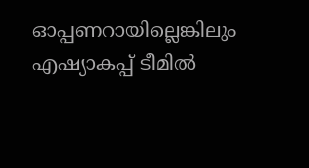ഓപ്പണറായില്ലെങ്കിലും എഷ്യാകപ്പ് ടീമിൽ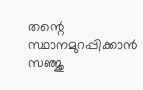തന്റെ സ്ഥാനമുറപ്പിക്കാൻ സ‍ഞ്ജു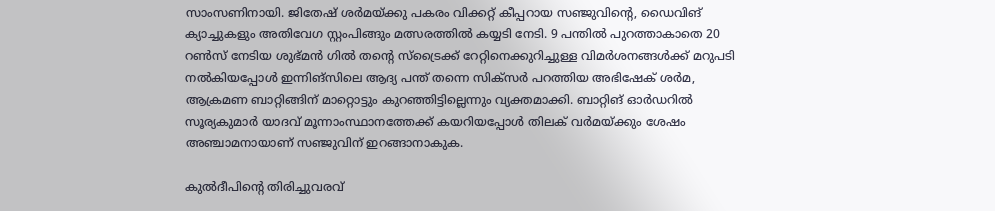സാംസണിനായി. ജിതേഷ് ശർമയ്ക്കു പകരം വിക്കറ്റ് കീപ്പറായ സഞ്ജുവിന്റെ, ഡൈവിങ് ക്യാച്ചുകളും അതിവേഗ സ്റ്റംപിങ്ങും മത്സരത്തിൽ കയ്യടി നേടി. 9 പന്തിൽ പുറത്താകാതെ 20 റൺസ് നേടിയ ശുഭ്മൻ ഗിൽ തന്റെ സ്ട്രൈക്ക് റേറ്റിനെക്കുറിച്ചുള്ള വിമർശനങ്ങൾക്ക് മറുപടി നൽകിയപ്പോൾ ഇന്നിങ്സിലെ ആദ്യ പന്ത് തന്നെ സിക്സർ പറത്തിയ അഭിഷേക് ശർമ, ആക്രമണ ബാറ്റിങ്ങിന് മാറ്റൊട്ടും കുറഞ്ഞിട്ടില്ലെന്നും വ്യക്തമാക്കി. ബാറ്റിങ് ഓർഡറിൽ സൂര്യകുമാർ യാദവ് മൂന്നാംസ്ഥാനത്തേക്ക് കയറിയപ്പോൾ തിലക് വർമയ്ക്കും ശേഷം അഞ്ചാമനായാണ് സഞ്ജുവിന് ഇറങ്ങാനാകുക.

കുൽദീപിന്റെ തിരിച്ചുവരവ്‌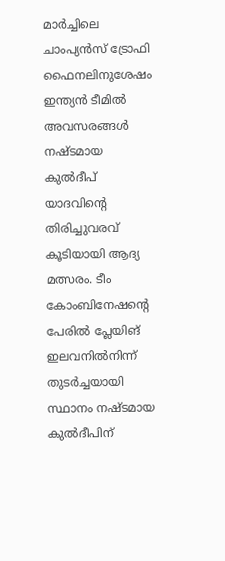മാർച്ചിലെ ചാംപ്യൻസ് ട്രോഫി ഫൈനലിനുശേഷം ഇന്ത്യൻ ടീമിൽ അവസരങ്ങൾ നഷ്ടമായ കുൽദീപ് യാദവിന്റെ തിരിച്ചുവരവ് കൂടിയായി ആദ്യ മത്സരം. ടീം കോംബിനേഷന്റെ പേരിൽ പ്ലേയിങ് ഇലവനിൽനിന്ന് തുടർച്ചയായി സ്ഥാനം നഷ്ടമായ കുൽദീപിന്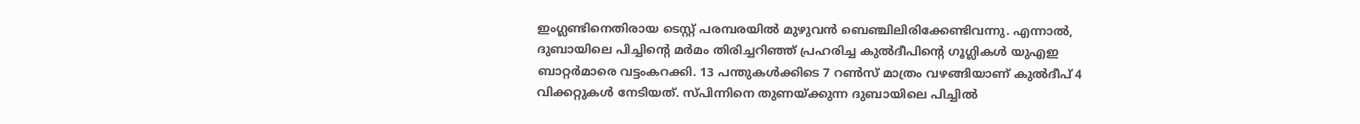ഇംഗ്ലണ്ടിനെതിരായ ടെസ്റ്റ് പരമ്പരയിൽ മുഴുവൻ ബെഞ്ചിലിരിക്കേണ്ടിവന്നു. എന്നാൽ, ദുബായിലെ പിച്ചിന്റെ മർമം തിരിച്ചറിഞ്ഞ് പ്രഹരിച്ച കുൽദീപിന്റെ ഗൂഗ്ലികൾ യുഎഇ ബാറ്റർമാരെ വട്ടംകറക്കി. 13 പന്തുകൾക്കിടെ 7 റൺസ് മാത്രം വഴങ്ങിയാണ് കുൽദീപ് 4 വിക്കറ്റുകൾ നേടിയത്. സ്പിന്നിനെ തുണയ്ക്കുന്ന ദുബായിലെ പിച്ചിൽ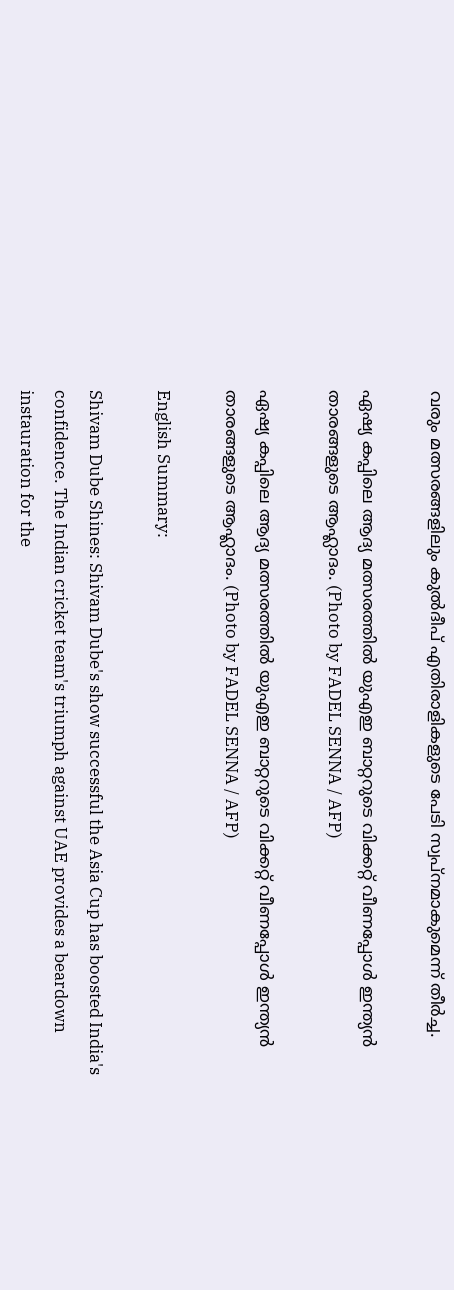വരും മത്സരങ്ങളിലും കുൽദീപ് എതിരാളികളുടെ പേടി സ്വപ്നമാകുമെന്ന് തീർച്ച.

ഏഷ്യ കപ്പിലെ ആദ്യ മത്സരത്തിൽ യുഎഇ ബാറ്ററുടെ വിക്കറ്റ് വീണപ്പോൾ ഇന്ത്യൻ താരങ്ങളുടെ ആഹ്ലാദം. (Photo by FADEL SENNA / AFP)

ഏഷ്യ കപ്പിലെ ആദ്യ മത്സരത്തിൽ യുഎഇ ബാറ്ററുടെ വിക്കറ്റ് വീണപ്പോൾ ഇന്ത്യൻ താരങ്ങളുടെ ആഹ്ലാദം. (Photo by FADEL SENNA / AFP)

English Summary:

Shivam Dube Shines: Shivam Dube's show successful the Asia Cup has boosted India's confidence. The Indian cricket team's triumph against UAE provides a beardown instauration for the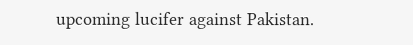upcoming lucifer against Pakistan.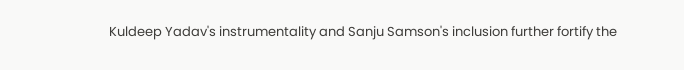Kuldeep Yadav's instrumentality and Sanju Samson's inclusion further fortify the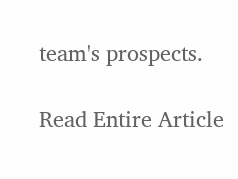team's prospects.

Read Entire Article